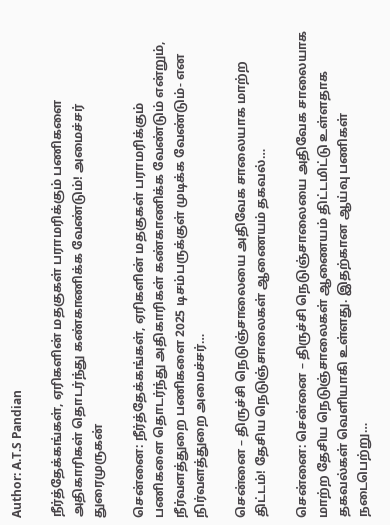Author: A.T.S Pandian

நீர்த்தேக்கங்கள், ஏரிகளின் மதகுகள் பராமரிக்கும் பணிகளை அதிகாரிகள் தொடர்ந்து கண்காணிக்க வேண்டும்! அமைச்சர் துரைமுருகன்

சென்னை: நீர்த்தேக்கங்கள், ஏரிகளின் மதகுகள் பராமரிக்கும் பணிகளை தொடர்ந்து அதிகாரிகள் கண்காணிக்க வேண்டும் என்றும், நீர்வளத்துறை பணிகளை 2025 டிசம்பருக்குள் முடிக்க வேண்டும்- என நிர்வளத்துறை அமைச்சர்…

சென்னை – திருச்சி நெடுஞ்சாலையை அதிவேக சாலையாக மாற்ற திட்டம்! தேசிய நெடுஞ்சாலைகள் ஆணையம் தகவல்…

சென்னை: சென்னை – திருச்சி நெடுஞ்சாலையை அதிவேக சாலையாக மாற்ற தேசிய நெடுஞ்சாலைகள் ஆணையம் திட்டமிட்டு உள்ளதாக தகவல்கள் வெளியாகி உள்ளது. இதற்கான ஆய்வு பணிகள் நடைபெற்று…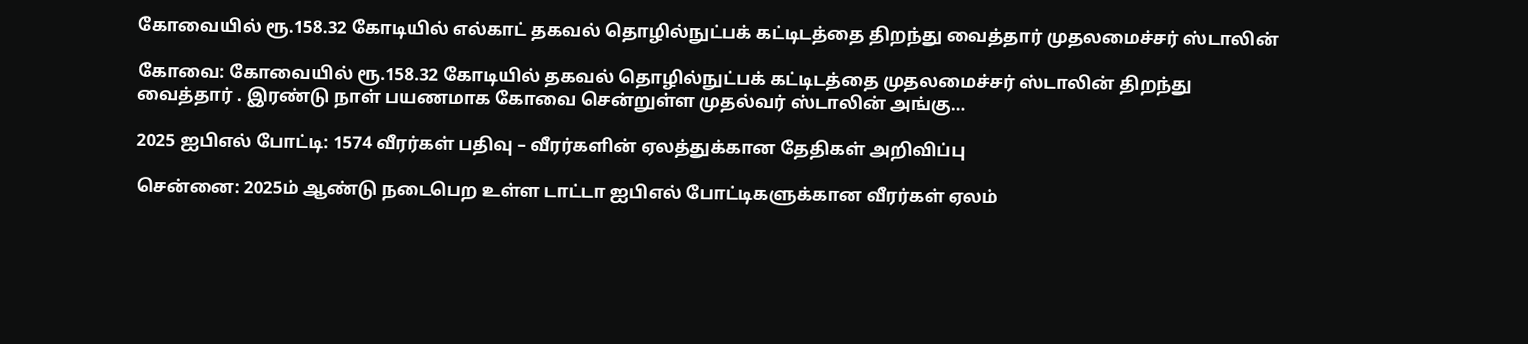கோவையில் ரூ.158.32 கோடியில் எல்காட் தகவல் தொழில்நுட்பக் கட்டிடத்தை திறந்து வைத்தார் முதலமைச்சர் ஸ்டாலின்

கோவை: கோவையில் ரூ.158.32 கோடியில் தகவல் தொழில்நுட்பக் கட்டிடத்தை முதலமைச்சர் ஸ்டாலின் திறந்து வைத்தார் . இரண்டு நாள் பயணமாக கோவை சென்றுள்ள முதல்வர் ஸ்டாலின் அங்கு…

2025 ஐபிஎல் போட்டி: 1574 வீரர்கள் பதிவு – வீரர்களின் ஏலத்துக்கான தேதிகள் அறிவிப்பு

சென்னை: 2025ம் ஆண்டு நடைபெற உள்ள டாட்டா ஐபிஎல் போட்டிகளுக்கான வீரர்கள் ஏலம்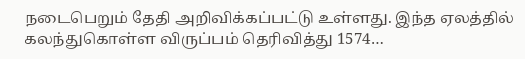நடைபெறும் தேதி அறிவிக்கப்பட்டு உள்ளது. இந்த ஏலத்தில் கலந்துகொள்ள விருப்பம் தெரிவித்து 1574…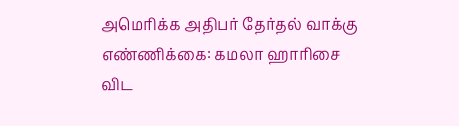அமெரிக்க அதிபர் தேர்தல் வாக்கு எண்ணிக்கை: கமலா ஹாரிசை விட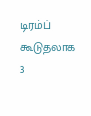டிரம்ப் கூடுதலாக 3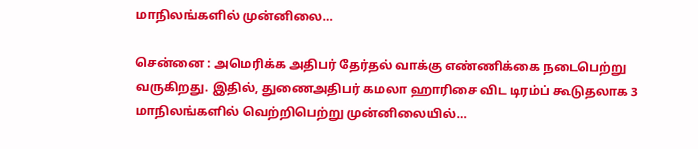மாநிலங்களில் முன்னிலை…

சென்னை : அமெரிக்க அதிபர் தேர்தல் வாக்கு எண்ணிக்கை நடைபெற்று வருகிறது. இதில், துணைஅதிபர் கமலா ஹாரிசை விட டிரம்ப் கூடுதலாக 3 மாநிலங்களில் வெற்றிபெற்று முன்னிலையில்…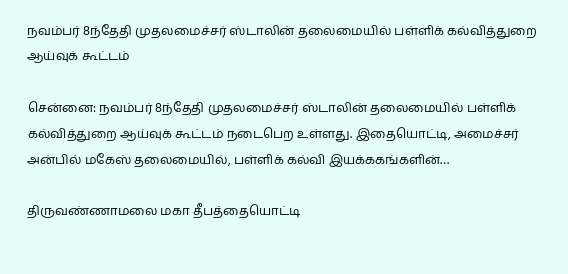நவம்பர் 8ந்தேதி முதலமைச்சர் ஸ்டாலின் தலைமையில் பள்ளிக் கல்வித்துறை ஆய்வுக் கூட்டம்

சென்னை: நவம்பர் 8ந்தேதி முதலமைச்சர் ஸ்டாலின் தலைமையில் பள்ளிக் கல்வித்துறை ஆய்வுக் கூட்டம் நடைபெற உள்ளது. இதையொட்டி, அமைச்சர் அன்பில் மகேஸ் தலைமையில், பள்ளிக் கல்வி இயக்ககங்களின்…

திருவண்ணாமலை மகா தீபத்தையொட்டி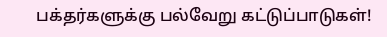பக்தர்களுக்கு பல்வேறு கட்டுப்பாடுகள்!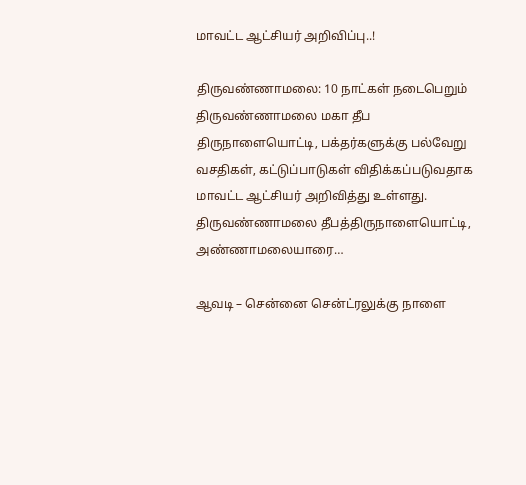மாவட்ட ஆட்சியர் அறிவிப்பு..!

திருவண்ணாமலை: 10 நாட்கள் நடைபெறும் திருவண்ணாமலை மகா தீப திருநாளையொட்டி, பக்தர்களுக்கு பல்வேறு வசதிகள், கட்டுப்பாடுகள் விதிக்கப்படுவதாக மாவட்ட ஆட்சியர் அறிவித்து உள்ளது. திருவண்ணாமலை தீபத்திருநாளையொட்டி, அண்ணாமலையாரை…

ஆவடி – சென்னை சென்ட்ரலுக்கு நாளை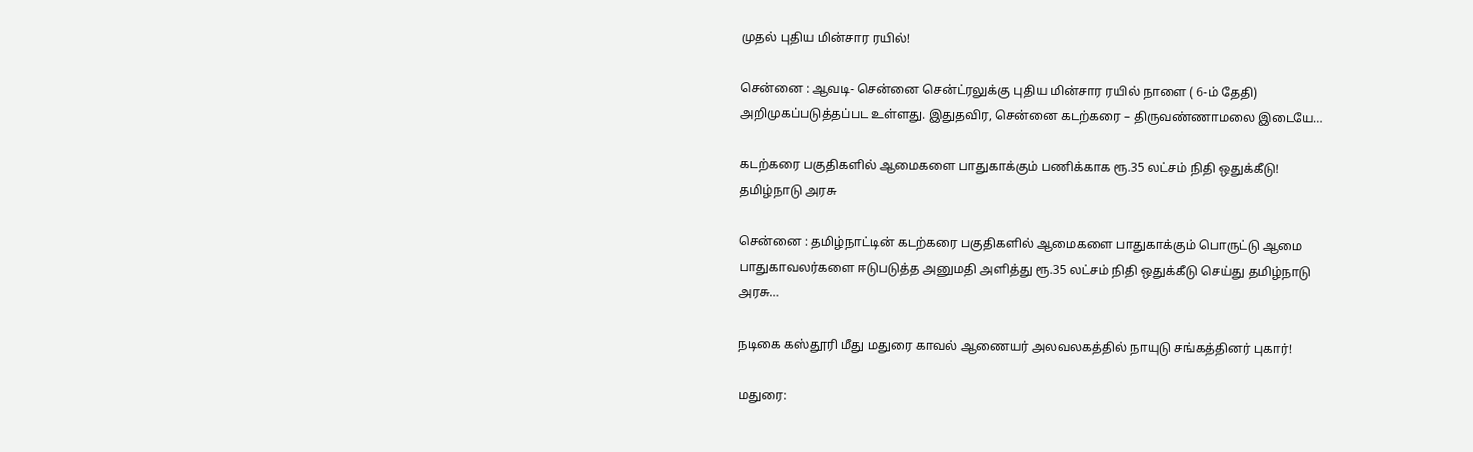முதல் புதிய மின்சார ரயில்!

சென்னை : ஆவடி- சென்னை சென்ட்ரலுக்கு புதிய மின்சார ரயில் நாளை ( 6-ம் தேதி) அறிமுகப்படுத்தப்பட உள்ளது. இதுதவிர, சென்னை கடற்கரை – திருவண்ணாமலை இடையே…

கடற்கரை பகுதிகளில் ஆமைகளை பாதுகாக்கும் பணிக்காக ரூ.35 லட்சம் நிதி ஒதுக்கீடு! தமிழ்நாடு அரசு

சென்னை : தமிழ்நாட்டின் கடற்கரை பகுதிகளில் ஆமைகளை பாதுகாக்கும் பொருட்டு ஆமை பாதுகாவலர்களை ஈடுபடுத்த அனுமதி அளித்து ரூ.35 லட்சம் நிதி ஒதுக்கீடு செய்து தமிழ்நாடு அரசு…

நடிகை கஸ்தூரி மீது மதுரை காவல் ஆணையர் அலவலகத்தில் நாயுடு சங்கத்தினர் புகார்!

மதுரை: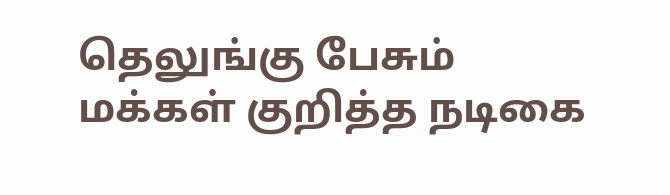தெலுங்கு பேசும் மக்கள் குறித்த நடிகை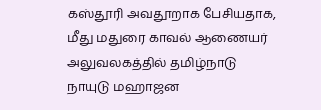கஸ்தூரி அவதூறாக பேசியதாக, மீது மதுரை காவல் ஆணையர் அலுவலகத்தில் தமிழ்நாடு நாயுடு மஹாஜன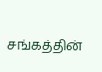சங்கத்தின்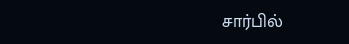சார்பில்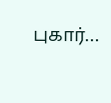புகார்…